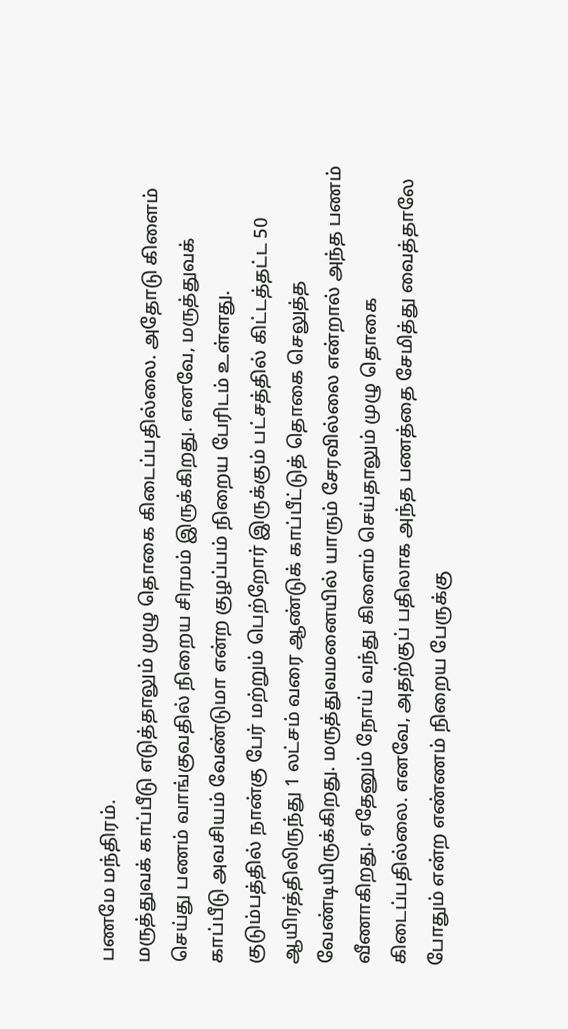பணமே மந்திரம்.
மருத்துவக் காப்பீடு எடுத்தாலும் முழு தொகை கிடைப்பதில்லை. அதோடு கிளைம் செய்து பணம் வாங்குவதில் நிறைய சிரமம் இருக்கிறது. எனவே, மருத்துவக் காப்பீடு அவசியம் வேண்டுமா என்ற குழப்பம் நிறைய பேரிடம் உள்ளது.
குடும்பத்தில் நான்கு பேர் மற்றும் பெற்றோர் இருக்கும் பட்சத்தில் கிட்டத்தட்ட 50 ஆயிரத்திலிருந்து 1 லட்சம் வரை ஆண்டுக் காப்பீட்டுத் தொகை செலுத்த வேண்டியிருக்கிறது. மருத்துவமனையில் யாரும் சேரவில்லை என்றால் அந்த பணம் வீணாகிறது. ஏதேனும் நோய் வந்து கிளைம் செய்தாலும் முழு தொகை கிடைப்பதில்லை. எனவே, அதற்குப் பதிலாக அந்த பணத்தை சேமித்து வைத்தாலே போதும் என்ற எண்ணம் நிறைய பேருக்கு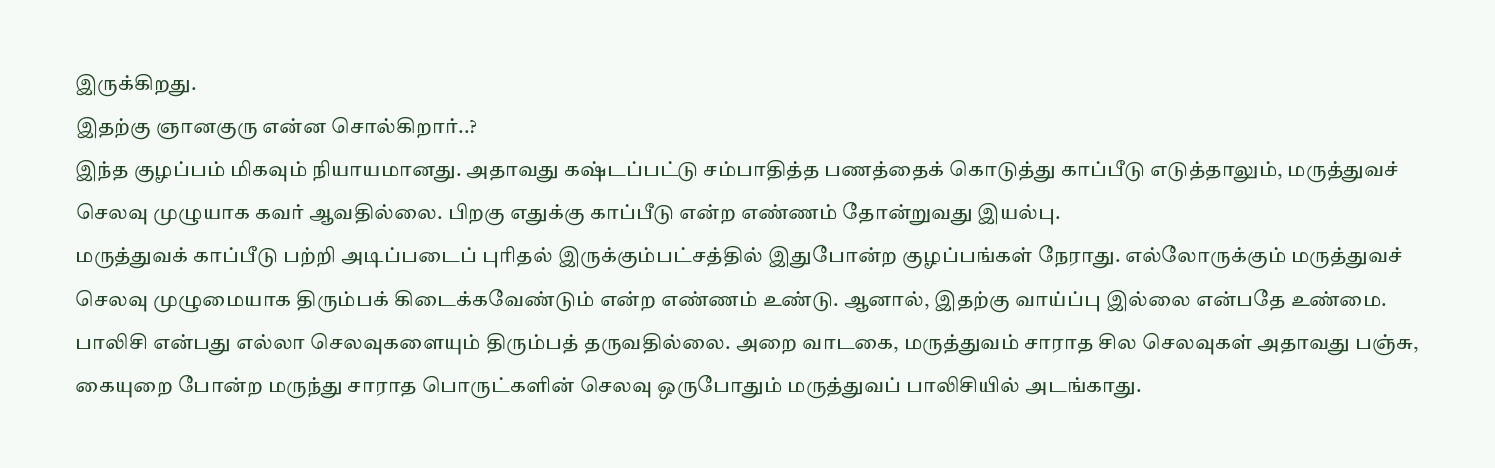இருக்கிறது.
இதற்கு ஞானகுரு என்ன சொல்கிறார்..?
இந்த குழப்பம் மிகவும் நியாயமானது. அதாவது கஷ்டப்பட்டு சம்பாதித்த பணத்தைக் கொடுத்து காப்பீடு எடுத்தாலும், மருத்துவச் செலவு முழுயாக கவர் ஆவதில்லை. பிறகு எதுக்கு காப்பீடு என்ற எண்ணம் தோன்றுவது இயல்பு.
மருத்துவக் காப்பீடு பற்றி அடிப்படைப் புரிதல் இருக்கும்பட்சத்தில் இதுபோன்ற குழப்பங்கள் நேராது. எல்லோருக்கும் மருத்துவச் செலவு முழுமையாக திரும்பக் கிடைக்கவேண்டும் என்ற எண்ணம் உண்டு. ஆனால், இதற்கு வாய்ப்பு இல்லை என்பதே உண்மை.
பாலிசி என்பது எல்லா செலவுகளையும் திரும்பத் தருவதில்லை. அறை வாடகை, மருத்துவம் சாராத சில செலவுகள் அதாவது பஞ்சு, கையுறை போன்ற மருந்து சாராத பொருட்களின் செலவு ஒருபோதும் மருத்துவப் பாலிசியில் அடங்காது.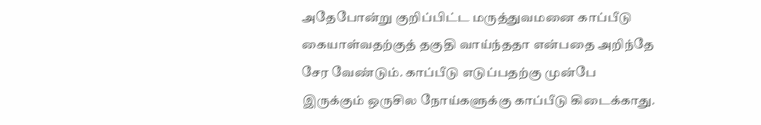அதேபோன்று குறிப்பிட்ட மருத்துவமனை காப்பீடு கையாள்வதற்குத் தகுதி வாய்ந்ததா என்பதை அறிந்தே சேர வேண்டும். காப்பீடு எடுப்பதற்கு முன்பே இருக்கும் ஒருசில நோய்களுக்கு காப்பீடு கிடைக்காது.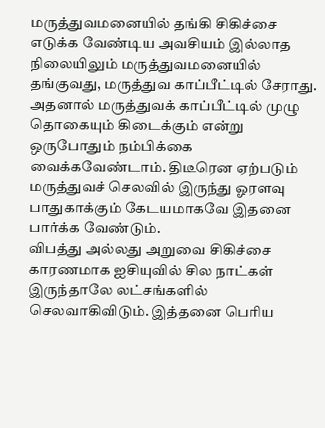மருத்துவமனையில் தங்கி சிகிச்சை எடுக்க வேண்டிய அவசியம் இல்லாத நிலையிலும் மருத்துவமனையில் தங்குவது, மருத்துவ காப்பீட்டில் சேராது.
அதனால் மருத்துவக் காப்பீட்டில் முழு தொகையும் கிடைக்கும் என்று ஒருபோதும் நம்பிக்கை வைக்கவேண்டாம். திடீரென ஏற்படும் மருத்துவச் செலவில் இருந்து ஓரளவு பாதுகாக்கும் கேடயமாகவே இதனை பார்க்க வேண்டும்.
விபத்து அல்லது அறுவை சிகிச்சை காரணமாக ஐசியுவில் சில நாட்கள் இருந்தாலே லட்சங்களில் செலவாகிவிடும். இத்தனை பெரிய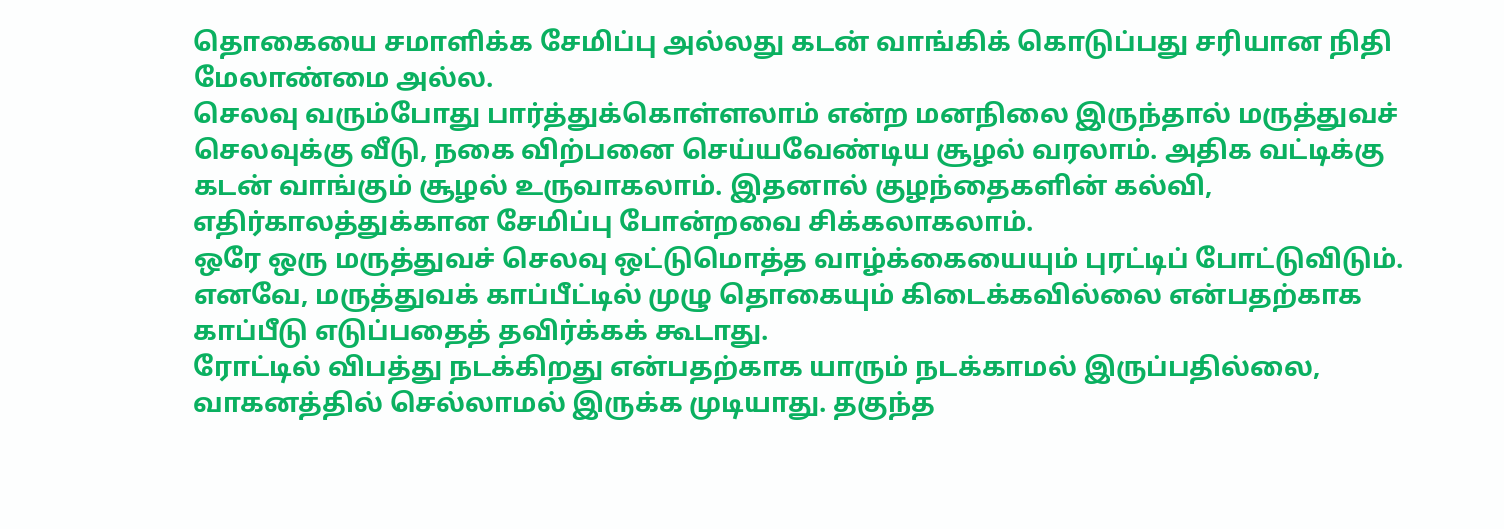தொகையை சமாளிக்க சேமிப்பு அல்லது கடன் வாங்கிக் கொடுப்பது சரியான நிதி மேலாண்மை அல்ல.
செலவு வரும்போது பார்த்துக்கொள்ளலாம் என்ற மனநிலை இருந்தால் மருத்துவச் செலவுக்கு வீடு, நகை விற்பனை செய்யவேண்டிய சூழல் வரலாம். அதிக வட்டிக்கு கடன் வாங்கும் சூழல் உருவாகலாம். இதனால் குழந்தைகளின் கல்வி, எதிர்காலத்துக்கான சேமிப்பு போன்றவை சிக்கலாகலாம்.
ஒரே ஒரு மருத்துவச் செலவு ஒட்டுமொத்த வாழ்க்கையையும் புரட்டிப் போட்டுவிடும். எனவே, மருத்துவக் காப்பீட்டில் முழு தொகையும் கிடைக்கவில்லை என்பதற்காக காப்பீடு எடுப்பதைத் தவிர்க்கக் கூடாது.
ரோட்டில் விபத்து நடக்கிறது என்பதற்காக யாரும் நடக்காமல் இருப்பதில்லை, வாகனத்தில் செல்லாமல் இருக்க முடியாது. தகுந்த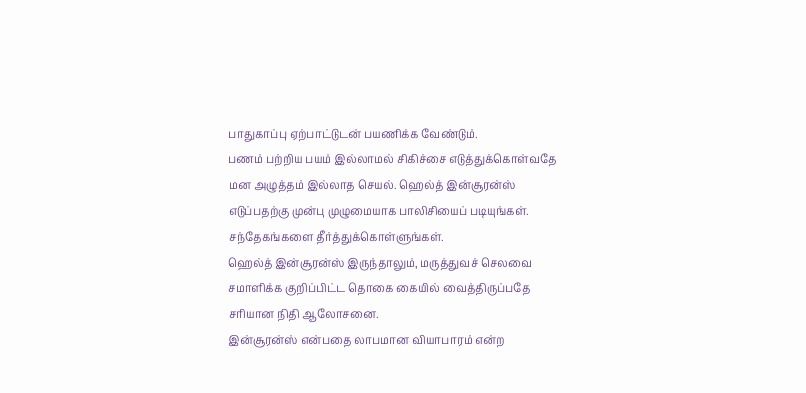பாதுகாப்பு ஏற்பாட்டுடன் பயணிக்க வேண்டும்.
பணம் பற்றிய பயம் இல்லாமல் சிகிச்சை எடுத்துக்கொள்வதே மன அழுத்தம் இல்லாத செயல். ஹெல்த் இன்சூரன்ஸ் எடுப்பதற்கு முன்பு முழுமையாக பாலிசியைப் படியுங்கள். சந்தேகங்களை தீர்த்துக்கொள்ளுங்கள்.
ஹெல்த் இன்சூரன்ஸ் இருந்தாலும், மருத்துவச் செலவை சமாளிக்க குறிப்பிட்ட தொகை கையில் வைத்திருப்பதே சரியான நிதி ஆலோசனை.
இன்சூரன்ஸ் என்பதை லாபமான வியாபாரம் என்ற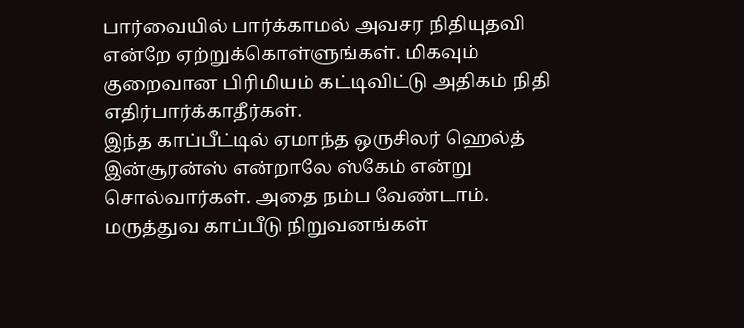பார்வையில் பார்க்காமல் அவசர நிதியுதவி என்றே ஏற்றுக்கொள்ளுங்கள். மிகவும் குறைவான பிரிமியம் கட்டிவிட்டு அதிகம் நிதி எதிர்பார்க்காதீர்கள்.
இந்த காப்பீட்டில் ஏமாந்த ஒருசிலர் ஹெல்த் இன்சூரன்ஸ் என்றாலே ஸ்கேம் என்று சொல்வார்கள். அதை நம்ப வேண்டாம். மருத்துவ காப்பீடு நிறுவனங்கள்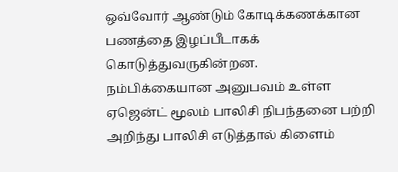ஒவ்வோர் ஆண்டும் கோடிக்கணக்கான பணத்தை இழப்பீடாகக் கொடுத்துவருகின்றன.
நம்பிக்கையான அனுபவம் உள்ள ஏஜென்ட் மூலம் பாலிசி நிபந்தனை பற்றி அறிந்து பாலிசி எடுத்தால் கிளைம்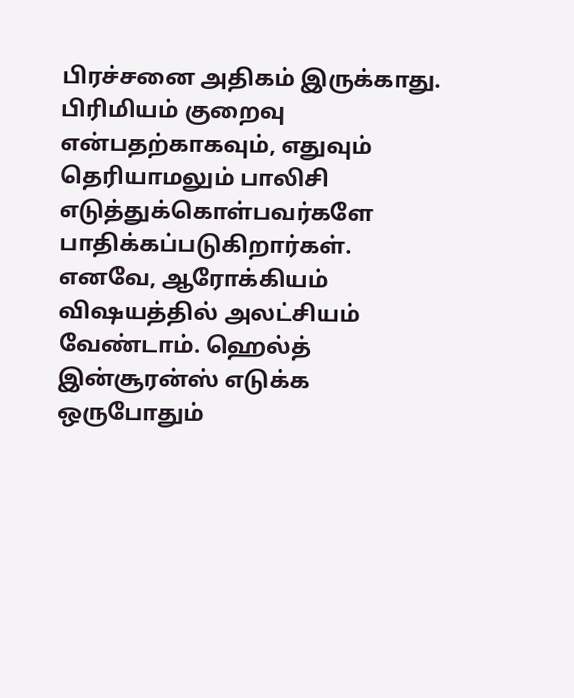பிரச்சனை அதிகம் இருக்காது. பிரிமியம் குறைவு என்பதற்காகவும், எதுவும் தெரியாமலும் பாலிசி எடுத்துக்கொள்பவர்களே பாதிக்கப்படுகிறார்கள்.
எனவே, ஆரோக்கியம் விஷயத்தில் அலட்சியம் வேண்டாம். ஹெல்த் இன்சூரன்ஸ் எடுக்க ஒருபோதும்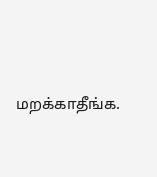மறக்காதீங்க.